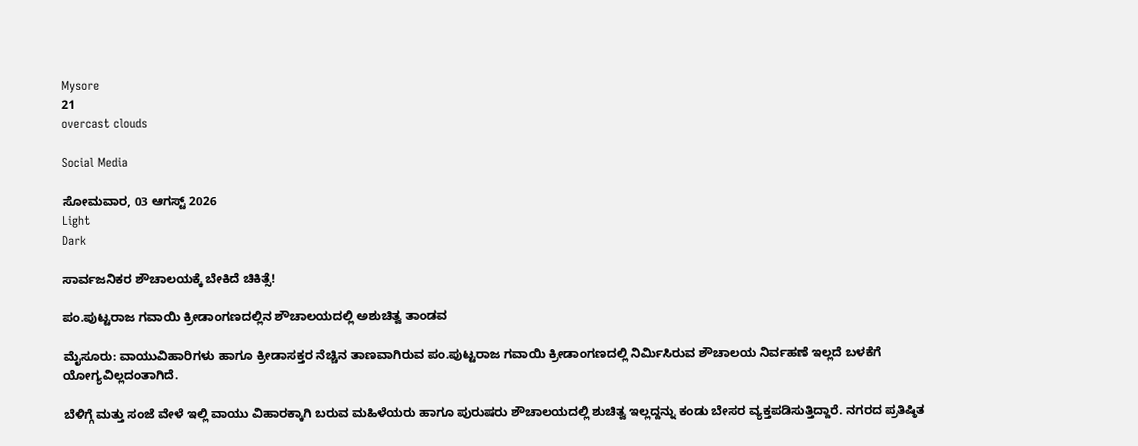Mysore
21
overcast clouds

Social Media

ಸೋಮವಾರ, 03 ಆಗಸ್ಟ್ 2026
Light
Dark

ಸಾರ್ವಜನಿಕರ ಶೌಚಾಲಯಕ್ಕೆ ಬೇಕಿದೆ ಚಿಕಿತ್ಸೆ!

ಪಂ.ಪುಟ್ಟರಾಜ ಗವಾಯಿ ಕ್ರೀಡಾಂಗಣದಲ್ಲಿನ ಶೌಚಾಲಯದಲ್ಲಿ ಅಶುಚಿತ್ವ ತಾಂಡವ

ಮೈಸೂರು: ವಾಯುವಿಹಾರಿಗಳು ಹಾಗೂ ಕ್ರೀಡಾಸಕ್ತರ ನೆಚ್ಚಿನ ತಾಣವಾಗಿರುವ ಪಂ.ಪುಟ್ಟರಾಜ ಗವಾಯಿ ಕ್ರೀಡಾಂಗಣದಲ್ಲಿ ನಿರ್ಮಿಸಿರುವ ಶೌಚಾಲಯ ನಿರ್ವಹಣೆ ಇಲ್ಲದೆ ಬಳಕೆಗೆ ಯೋಗ್ಯವಿಲ್ಲದಂತಾಗಿದೆ.

ಬೆಳಿಗ್ಗೆ ಮತ್ತು ಸಂಜೆ ವೇಳೆ ಇಲ್ಲಿ ವಾಯು ವಿಹಾರಕ್ಕಾಗಿ ಬರುವ ಮಹಿಳೆಯರು ಹಾಗೂ ಪುರುಷರು ಶೌಚಾಲಯದಲ್ಲಿ ಶುಚಿತ್ವ ಇಲ್ಲದ್ದನ್ನು ಕಂಡು ಬೇಸರ ವ್ಯಕ್ತಪಡಿಸುತ್ತಿದ್ದಾರೆ. ನಗರದ ಪ್ರತಿಷ್ಠಿತ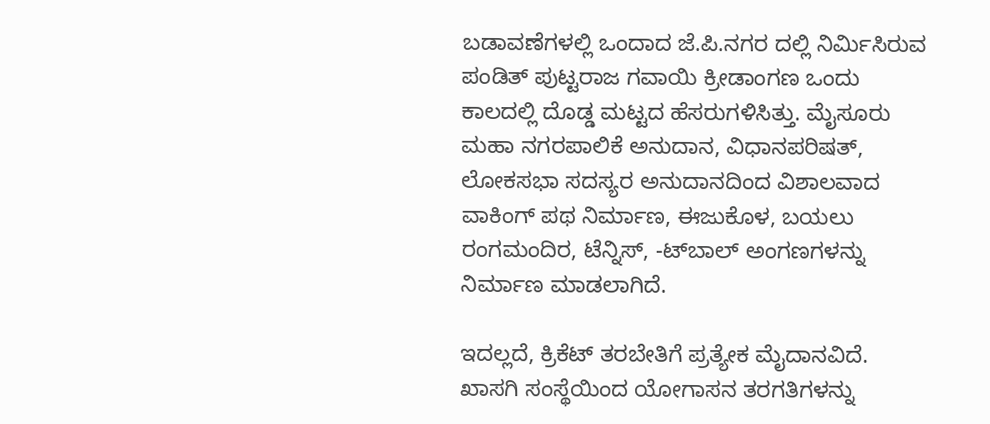ಬಡಾವಣೆಗಳಲ್ಲಿ ಒಂದಾದ ಜೆ.ಪಿ.ನಗರ ದಲ್ಲಿ ನಿರ್ಮಿಸಿರುವ ಪಂಡಿತ್ ಪುಟ್ಟರಾಜ ಗವಾಯಿ ಕ್ರೀಡಾಂಗಣ ಒಂದು ಕಾಲದಲ್ಲಿ ದೊಡ್ಡ ಮಟ್ಟದ ಹೆಸರುಗಳಿಸಿತ್ತು. ಮೈಸೂರು ಮಹಾ ನಗರಪಾಲಿಕೆ ಅನುದಾನ, ವಿಧಾನಪರಿಷತ್, ಲೋಕಸಭಾ ಸದಸ್ಯರ ಅನುದಾನದಿಂದ ವಿಶಾಲವಾದ ವಾಕಿಂಗ್ ಪಥ ನಿರ್ಮಾಣ, ಈಜುಕೊಳ, ಬಯಲು ರಂಗಮಂದಿರ, ಟೆನ್ನಿಸ್, -ಟ್‌ಬಾಲ್ ಅಂಗಣಗಳನ್ನು ನಿರ್ಮಾಣ ಮಾಡಲಾಗಿದೆ.

ಇದಲ್ಲದೆ, ಕ್ರಿಕೆಟ್ ತರಬೇತಿಗೆ ಪ್ರತ್ಯೇಕ ಮೈದಾನವಿದೆ. ಖಾಸಗಿ ಸಂಸ್ಥೆಯಿಂದ ಯೋಗಾಸನ ತರಗತಿಗಳನ್ನು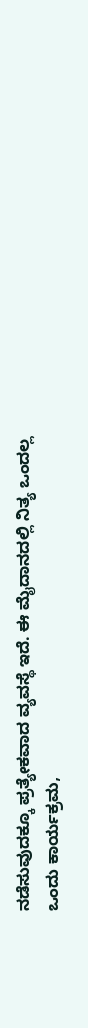ನಡೆಸುವುದಕ್ಕೂ ಪ್ರತ್ಯೇಕವಾದ ವ್ಯವಸ್ಥೆ ಇದೆ. ಈ ಮೈದಾನದಲ್ಲಿ ನಿತ್ಯ ಒಂದಲ್ಲ ಒಂದು ಕಾರ್ಯಕ್ರಮ,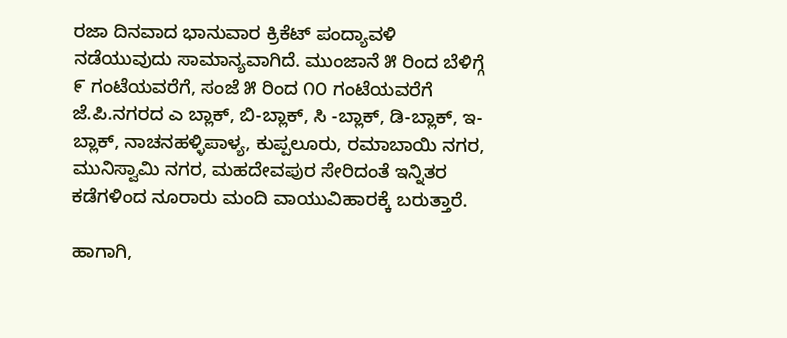ರಜಾ ದಿನವಾದ ಭಾನುವಾರ ಕ್ರಿಕೆಟ್ ಪಂದ್ಯಾವಳಿ ನಡೆಯುವುದು ಸಾಮಾನ್ಯವಾಗಿದೆ. ಮುಂಜಾನೆ ೫ ರಿಂದ ಬೆಳಿಗ್ಗೆ ೯ ಗಂಟೆಯವರೆಗೆ, ಸಂಜೆ ೫ ರಿಂದ ೧೦ ಗಂಟೆಯವರೆಗೆ ಜೆ.ಪಿ.ನಗರದ ಎ ಬ್ಲಾಕ್, ಬಿ-ಬ್ಲಾಕ್, ಸಿ -ಬ್ಲಾಕ್, ಡಿ-ಬ್ಲಾಕ್, ಇ-ಬ್ಲಾಕ್, ನಾಚನಹಳ್ಳಿಪಾಳ್ಯ, ಕುಪ್ಪಲೂರು, ರಮಾಬಾಯಿ ನಗರ, ಮುನಿಸ್ವಾಮಿ ನಗರ, ಮಹದೇವಪುರ ಸೇರಿದಂತೆ ಇನ್ನಿತರ ಕಡೆಗಳಿಂದ ನೂರಾರು ಮಂದಿ ವಾಯುವಿಹಾರಕ್ಕೆ ಬರುತ್ತಾರೆ.

ಹಾಗಾಗಿ,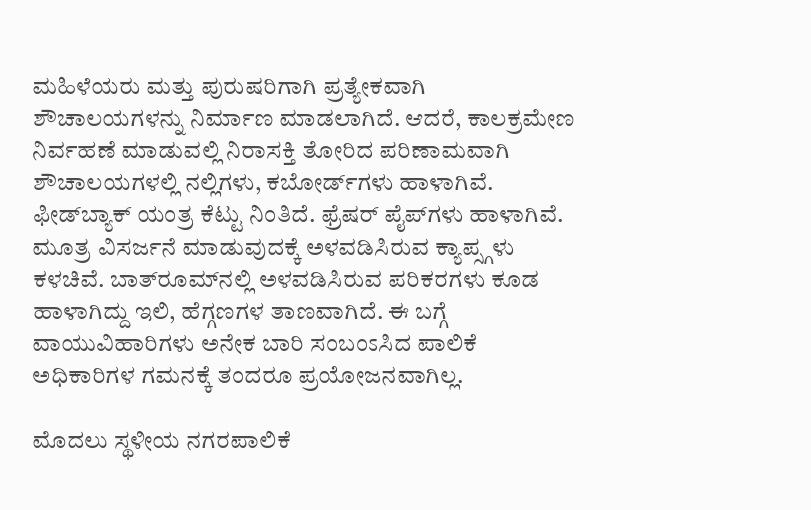ಮಹಿಳೆಯರು ಮತ್ತು ಪುರುಷರಿಗಾಗಿ ಪ್ರತ್ಯೇಕವಾಗಿ ಶೌಚಾಲಯಗಳನ್ನು ನಿರ್ಮಾಣ ಮಾಡಲಾಗಿದೆ. ಆದರೆ, ಕಾಲಕ್ರಮೇಣ ನಿರ್ವಹಣೆ ಮಾಡುವಲ್ಲಿ ನಿರಾಸಕ್ತಿ ತೋರಿದ ಪರಿಣಾಮವಾಗಿ ಶೌಚಾಲಯಗಳಲ್ಲಿ ನಲ್ಲಿಗಳು, ಕಬೋರ್ಡ್‌ಗಳು ಹಾಳಾಗಿವೆ. ಫೀಡ್‌ಬ್ಯಾಕ್ ಯಂತ್ರ ಕೆಟ್ಟು ನಿಂತಿದೆ. ಫ್ರೆಷರ್ ಪೈಪ್‌ಗಳು ಹಾಳಾಗಿವೆ. ಮೂತ್ರ ವಿಸರ್ಜನೆ ಮಾಡುವುದಕ್ಕೆ ಅಳವಡಿಸಿರುವ ಕ್ಯಾಪ್ಸ್ಗಳು ಕಳಚಿವೆ. ಬಾತ್‌ರೂಮ್‌ನಲ್ಲಿ ಅಳವಡಿಸಿರುವ ಪರಿಕರಗಳು ಕೂಡ ಹಾಳಾಗಿದ್ದು ಇಲಿ, ಹೆಗ್ಗಣಗಳ ತಾಣವಾಗಿದೆ. ಈ ಬಗ್ಗೆ ವಾಯುವಿಹಾರಿಗಳು ಅನೇಕ ಬಾರಿ ಸಂಬಂಽಸಿದ ಪಾಲಿಕೆ ಅಧಿಕಾರಿಗಳ ಗಮನಕ್ಕೆ ತಂದರೂ ಪ್ರಯೋಜನವಾಗಿಲ್ಲ.

ಮೊದಲು ಸ್ಥಳೀಯ ನಗರಪಾಲಿಕೆ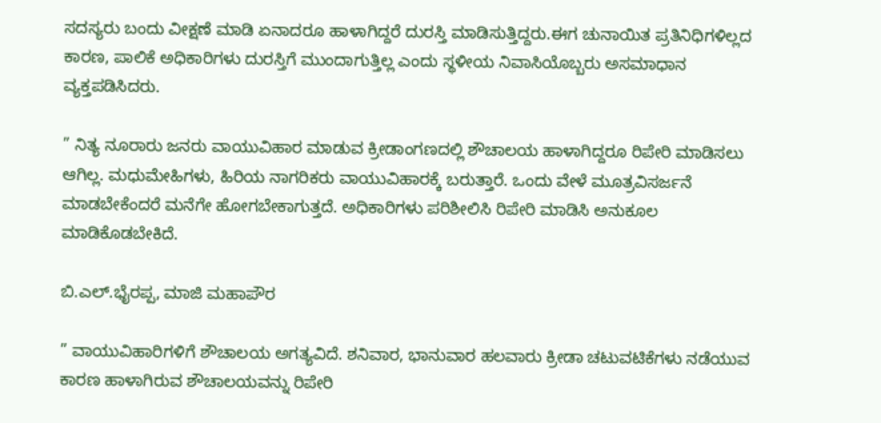ಸದಸ್ಯರು ಬಂದು ವೀಕ್ಷಣೆ ಮಾಡಿ ಏನಾದರೂ ಹಾಳಾಗಿದ್ದರೆ ದುರಸ್ತಿ ಮಾಡಿಸುತ್ತಿದ್ದರು.ಈಗ ಚುನಾಯಿತ ಪ್ರತಿನಿಧಿಗಳಿಲ್ಲದ ಕಾರಣ, ಪಾಲಿಕೆ ಅಧಿಕಾರಿಗಳು ದುರಸ್ತಿಗೆ ಮುಂದಾಗುತ್ತಿಲ್ಲ ಎಂದು ಸ್ಥಳೀಯ ನಿವಾಸಿಯೊಬ್ಬರು ಅಸಮಾಧಾನ ವ್ಯಕ್ತಪಡಿಸಿದರು.

” ನಿತ್ಯ ನೂರಾರು ಜನರು ವಾಯುವಿಹಾರ ಮಾಡುವ ಕ್ರೀಡಾಂಗಣದಲ್ಲಿ ಶೌಚಾಲಯ ಹಾಳಾಗಿದ್ದರೂ ರಿಪೇರಿ ಮಾಡಿಸಲು ಆಗಿಲ್ಲ. ಮಧುಮೇಹಿಗಳು, ಹಿರಿಯ ನಾಗರಿಕರು ವಾಯುವಿಹಾರಕ್ಕೆ ಬರುತ್ತಾರೆ. ಒಂದು ವೇಳೆ ಮೂತ್ರವಿಸರ್ಜನೆ ಮಾಡಬೇಕೆಂದರೆ ಮನೆಗೇ ಹೋಗಬೇಕಾಗುತ್ತದೆ. ಅಧಿಕಾರಿಗಳು ಪರಿಶೀಲಿಸಿ ರಿಪೇರಿ ಮಾಡಿಸಿ ಅನುಕೂಲ ಮಾಡಿಕೊಡಬೇಕಿದೆ.

ಬಿ.ಎಲ್.ಭೈರಪ್ಪ, ಮಾಜಿ ಮಹಾಪೌರ

” ವಾಯುವಿಹಾರಿಗಳಿಗೆ ಶೌಚಾಲಯ ಅಗತ್ಯವಿದೆ. ಶನಿವಾರ, ಭಾನುವಾರ ಹಲವಾರು ಕ್ರೀಡಾ ಚಟುವಟಿಕೆಗಳು ನಡೆಯುವ ಕಾರಣ ಹಾಳಾಗಿರುವ ಶೌಚಾಲಯವನ್ನು ರಿಪೇರಿ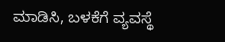ಮಾಡಿಸಿ, ಬಳಕೆಗೆ ವ್ಯವಸ್ಥೆ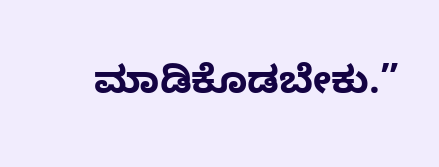ಮಾಡಿಕೊಡಬೇಕು.”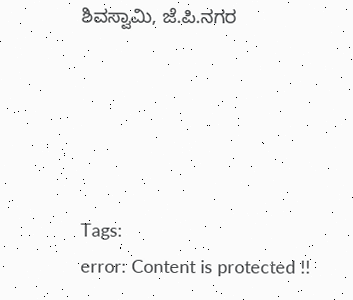ಶಿವಸ್ವಾಮಿ, ಜೆ.ಪಿ.ನಗರ





Tags:
error: Content is protected !!